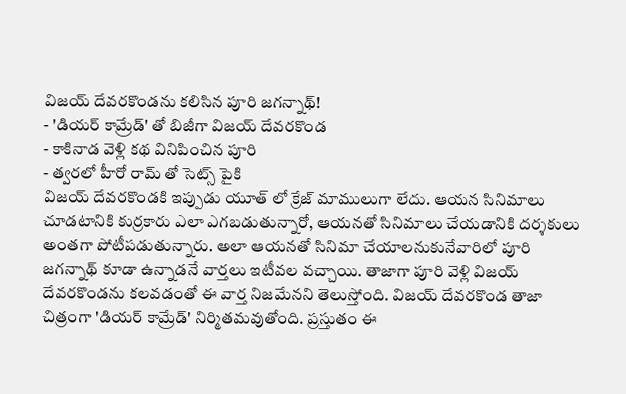విజయ్ దేవరకొండను కలిసిన పూరి జగన్నాథ్!
- 'డియర్ కామ్రేడ్' తో బిజీగా విజయ్ దేవరకొండ
- కాకినాడ వెళ్లి కథ వినిపించిన పూరి
- త్వరలో హీరో రామ్ తో సెట్స్ పైకి
విజయ్ దేవరకొండకి ఇప్పుడు యూత్ లో క్రేజ్ మాములుగా లేదు. ఆయన సినిమాలు చూడటానికి కుర్రకారు ఎలా ఎగబడుతున్నారో, ఆయనతో సినిమాలు చేయడానికి దర్శకులు అంతగా పోటీపడుతున్నారు. అలా ఆయనతో సినిమా చేయాలనుకునేవారిలో పూరి జగన్నాథ్ కూడా ఉన్నాడనే వార్తలు ఇటీవల వచ్చాయి. తాజాగా పూరి వెళ్లి విజయ్ దేవరకొండను కలవడంతో ఈ వార్త నిజమేనని తెలుస్తోంది. విజయ్ దేవరకొండ తాజా చిత్రంగా 'డియర్ కామ్రేడ్' నిర్మితమవుతోంది. ప్రస్తుతం ఈ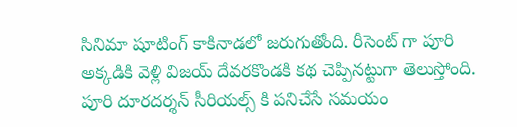సినిమా షూటింగ్ కాకినాడలో జరుగుతోంది. రీసెంట్ గా పూరి అక్కడికి వెళ్లి విజయ్ దేవరకొండకి కథ చెప్పినట్టుగా తెలుస్తోంది. పూరి దూరదర్శన్ సీరియల్స్ కి పనిచేసే సమయం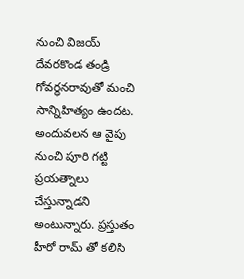నుంచి విజయ్ దేవరకొండ తండ్రి గోవర్ధనరావుతో మంచి సాన్నిహిత్యం ఉందట. అందువలన ఆ వైపు నుంచి పూరి గట్టి ప్రయత్నాలు చేస్తున్నాడని అంటున్నారు. ప్రస్తుతం హీరో రామ్ తో కలిసి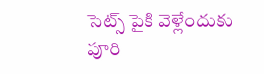సెట్స్ పైకి వెళ్లేందుకు పూరి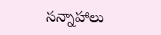సన్నాహాలు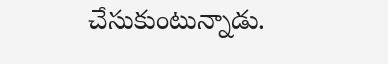చేసుకుంటున్నాడు.